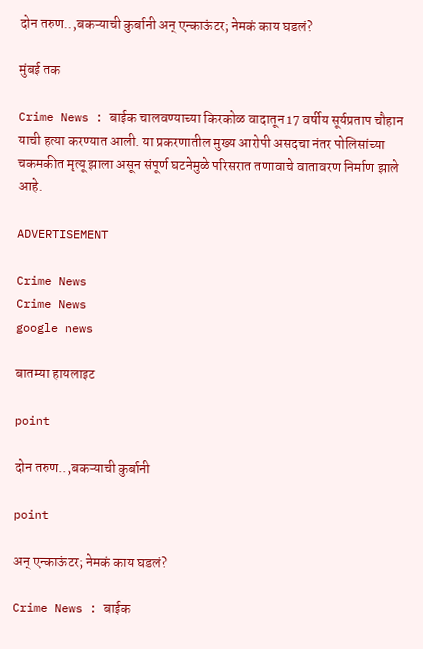दोन तरुण..,बकऱ्याची कुर्बानी अन् एन्काऊंटर; नेमकं काय घडलं?

मुंबई तक

Crime News : बाईक चालवण्याच्या किरकोळ वादातून 17 वर्षीय सूर्यप्रताप चौहान याची हत्या करण्यात आली. या प्रकरणातील मुख्य आरोपी असदचा नंतर पोलिसांच्या चकमकीत मृत्यू झाला असून संपूर्ण घटनेमुळे परिसरात तणावाचे वातावरण निर्माण झाले आहे.

ADVERTISEMENT

Crime News
Crime News
google news

बातम्या हायलाइट

point

दोन तरुण..,बकऱ्याची कुर्बानी

point

अन् एन्काऊंटर; नेमकं काय घडलं?

Crime News : बाईक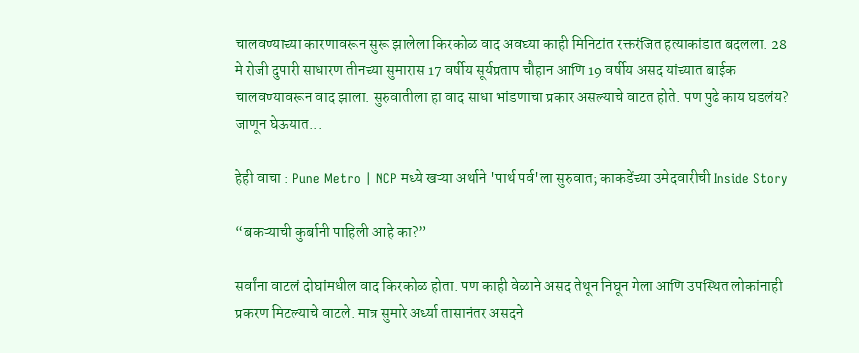चालवण्याच्या कारणावरून सुरू झालेला किरकोळ वाद अवघ्या काही मिनिटांत रक्तरंजित हत्याकांडात बदलला. 28 मे रोजी दुपारी साधारण तीनच्या सुमारास 17 वर्षीय सूर्यप्रताप चौहान आणि 19 वर्षीय असद यांच्यात बाईक चालवण्यावरून वाद झाला. सुरुवातीला हा वाद साधा भांडणाचा प्रकार असल्याचे वाटत होते. पण पुढे काय घडलंय? जाणून घेऊयात...

हेही वाचा : Pune Metro | NCP मध्ये खऱ्या अर्थाने 'पार्थ पर्व'ला सुरुवात; काकडेंच्या उमेदवारीची Inside Story

“बकऱ्याची कुर्बानी पाहिली आहे का?”

सर्वांना वाटलं दोघांमधील वाद किरकोळ होता. पण काही वेळाने असद तेथून निघून गेला आणि उपस्थित लोकांनाही प्रकरण मिटल्याचे वाटले. मात्र सुमारे अर्ध्या तासानंतर असदने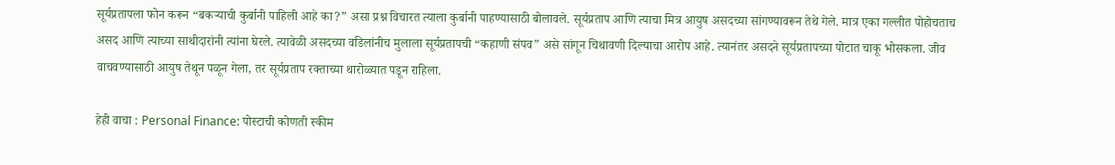सूर्यप्रतापला फोन करून “बकऱ्याची कुर्बानी पाहिली आहे का?” असा प्रश्न विचारत त्याला कुर्बानी पाहण्यासाठी बोलावले. सूर्यप्रताप आणि त्याचा मित्र आयुष असदच्या सांगण्यावरून तेथे गेले. मात्र एका गल्लीत पोहोचताच असद आणि त्याच्या साथीदारांनी त्यांना घेरले. त्यावेळी असदच्या वडिलांनीच मुलाला सूर्यप्रतापची “कहाणी संपव” असे सांगून चिथावणी दिल्याचा आरोप आहे. त्यानंतर असदने सूर्यप्रतापच्या पोटात चाकू भोसकला. जीव वाचवण्यासाठी आयुष तेथून पळून गेला, तर सूर्यप्रताप रक्ताच्या थारोळ्यात पडून राहिला.

हेही वाचा : Personal Finance: पोस्टाची कोणती स्कीम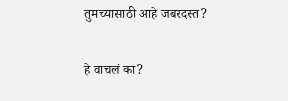तुमच्यासाठी आहे जबरदस्त?

हे वाचलं का?